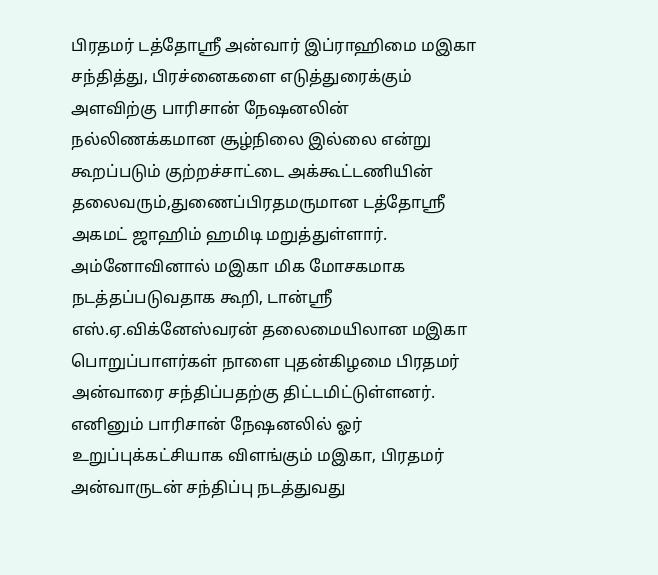பிரதமர் டத்தோஸ்ரீ அன்வார் இப்ராஹிமை மஇகா சந்தித்து, பிரச்னைகளை எடுத்துரைக்கும் அளவிற்கு பாரிசான் நேஷனலின் நல்லிணக்கமான சூழ்நிலை இல்லை என்று கூறப்படும் குற்றச்சாட்டை அக்கூட்டணியின் தலைவரும்,துணைப்பிரதமருமான டத்தோஸ்ரீ அகமட் ஜாஹிம் ஹமிடி மறுத்துள்ளார்.
அம்னோவினால் மஇகா மிக மோசகமாக நடத்தப்படுவதாக கூறி, டான்ஸ்ரீ எஸ்.ஏ.விக்னேஸ்வரன் தலைமையிலான மஇகா பொறுப்பாளர்கள் நாளை புதன்கிழமை பிரதமர் அன்வாரை சந்திப்பதற்கு திட்டமிட்டுள்ளனர்.
எனினும் பாரிசான் நேஷனலில் ஓர் உறுப்புக்கட்சியாக விளங்கும் மஇகா, பிரதமர் அன்வாருடன் சந்திப்பு நடத்துவது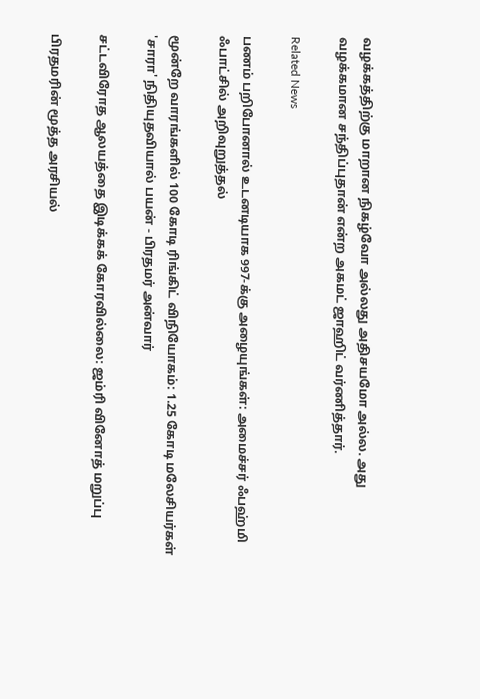வழக்கத்திற்கு மாறான நிகழ்வோ அல்லது அதிசயமோ அல்ல. அது வழக்கமான சந்திப்புதான் என்ற அகமட் ஜாஹிட் வர்ணித்தார்.

Related News

பணம் பறிபோனால் உடனடியாக 997-க்கு அழையுங்கள்: அமைச்சர் ஃபஹ்மி ஃபாட்சில் அறிவுறுத்தல்

மூன்றே வாரங்களில் 100 கோடி ரிங்கிட் விநியோகம்: 1.25 கோடி மலேசியர்கள் 'சாரா' நிதியுதவியால் பயன் - பிரதமர் அன்வார்

சட்டவிரோத ஆலயத்தை இடிக்கக் கோரவில்லை: ஜம்ரி வினோத் மறுப்பு

பிரதமரின் மூத்த அரசியல்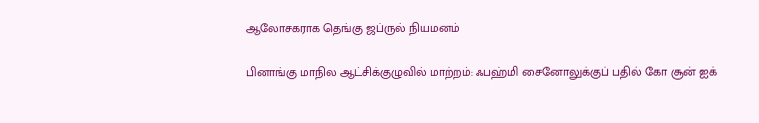ஆலோசகராக தெங்கு ஜப்ருல் நியமனம்

பினாங்கு மாநில ஆட்சிக்குழுவில் மாற்றம்: ஃபஹ்மி சைனோலுக்குப் பதில் கோ சூன் ஐக்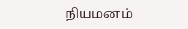நியமனம்